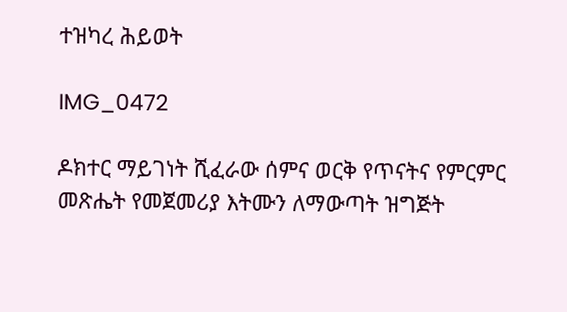ተዝካረ ሕይወት

IMG_0472

ዶክተር ማይገነት ሺፈራው ሰምና ወርቅ የጥናትና የምርምር መጽሔት የመጀመሪያ እትሙን ለማውጣት ዝግጅት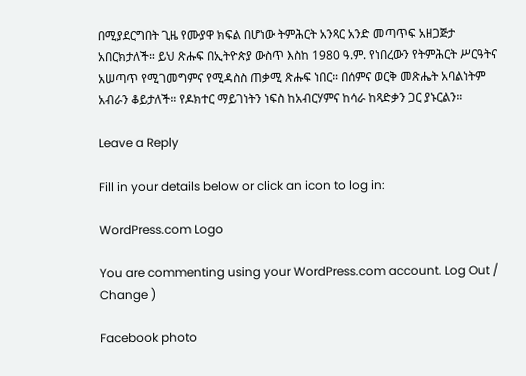በሚያደርግበት ጊዜ የሙያዋ ክፍል በሆነው ትምሕርት አንጻር አንድ መጣጥፍ አዘጋጅታ አበርክታለች። ይህ ጽሑፍ በኢትዮጵያ ውስጥ እስከ 1980 ዓ.ም. የነበረውን የትምሕርት ሥርዓትና አሠጣጥ የሚገመግምና የሚዳስስ ጠቃሚ ጽሑፍ ነበር። በሰምና ወርቅ መጽሔት አባልነትም አብራን ቆይታለች። የዶክተር ማይገነትን ነፍስ ከአብርሃምና ከሳራ ከጻድቃን ጋር ያኑርልን።

Leave a Reply

Fill in your details below or click an icon to log in:

WordPress.com Logo

You are commenting using your WordPress.com account. Log Out /  Change )

Facebook photo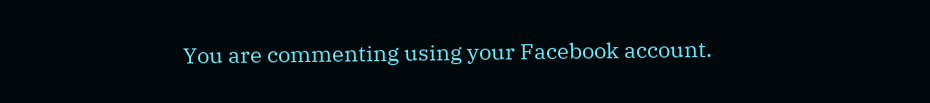You are commenting using your Facebook account.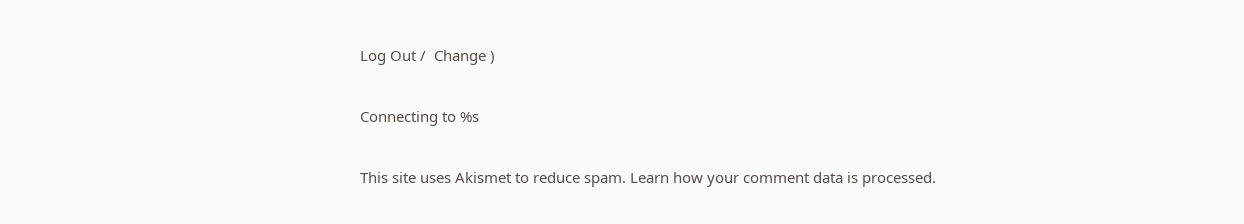Log Out /  Change )

Connecting to %s

This site uses Akismet to reduce spam. Learn how your comment data is processed.